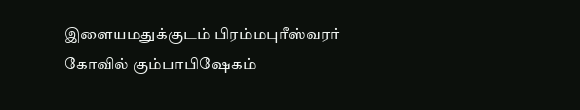இளையமதுக்குடம் பிரம்மபுரீஸ்வரர் கோவில் கும்பாபிஷேகம்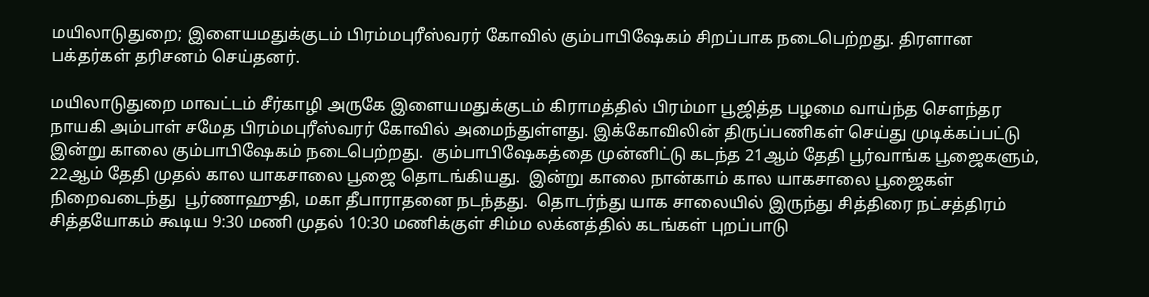மயிலாடுதுறை; இளையமதுக்குடம் பிரம்மபுரீஸ்வரர் கோவில் கும்பாபிஷேகம் சிறப்பாக நடைபெற்றது. திரளான பக்தர்கள் தரிசனம் செய்தனர்.

மயிலாடுதுறை மாவட்டம் சீர்காழி அருகே இளையமதுக்குடம் கிராமத்தில் பிரம்மா பூஜித்த பழமை வாய்ந்த சௌந்தர நாயகி அம்பாள் சமேத பிரம்மபுரீஸ்வரர் கோவில் அமைந்துள்ளது. இக்கோவிலின் திருப்பணிகள் செய்து முடிக்கப்பட்டு இன்று காலை கும்பாபிஷேகம் நடைபெற்றது.  கும்பாபிஷேகத்தை முன்னிட்டு கடந்த 21ஆம் தேதி பூர்வாங்க பூஜைகளும், 22ஆம் தேதி முதல் கால யாகசாலை பூஜை தொடங்கியது.  இன்று காலை நான்காம் கால யாகசாலை பூஜைகள் நிறைவடைந்து  பூர்ணாஹுதி, மகா தீபாராதனை நடந்தது.  தொடர்ந்து யாக சாலையில் இருந்து சித்திரை நட்சத்திரம் சித்தயோகம் கூடிய 9:30 மணி முதல் 10:30 மணிக்குள் சிம்ம லக்னத்தில் கடங்கள் புறப்பாடு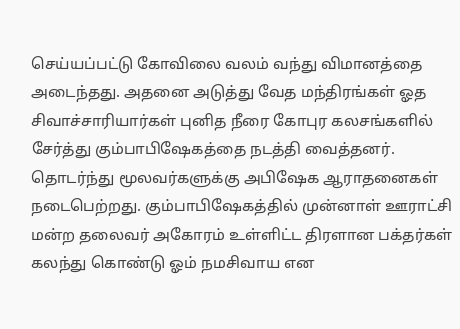செய்யப்பட்டு கோவிலை வலம் வந்து விமானத்தை அடைந்தது. அதனை அடுத்து வேத மந்திரங்கள் ஓத சிவாச்சாரியார்கள் புனித நீரை கோபுர கலசங்களில் சேர்த்து கும்பாபிஷேகத்தை நடத்தி வைத்தனர். தொடர்ந்து மூலவர்களுக்கு அபிஷேக ஆராதனைகள் நடைபெற்றது. கும்பாபிஷேகத்தில் முன்னாள் ஊராட்சி மன்ற தலைவர் அகோரம் உள்ளிட்ட திரளான பக்தர்கள் கலந்து கொண்டு ஓம் நமசிவாய என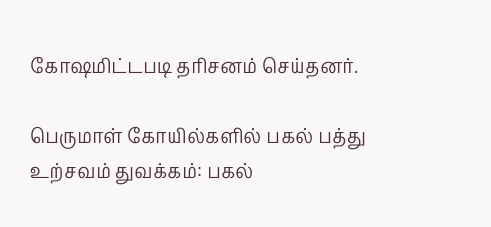கோஷமிட்டபடி தரிசனம் செய்தனர்.

பெருமாள் கோயில்களில் பகல் பத்து உற்சவம் துவக்கம்: பகல்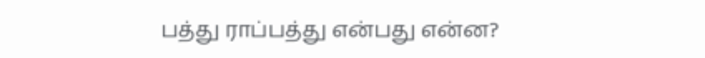பத்து ராப்பத்து என்பது என்ன?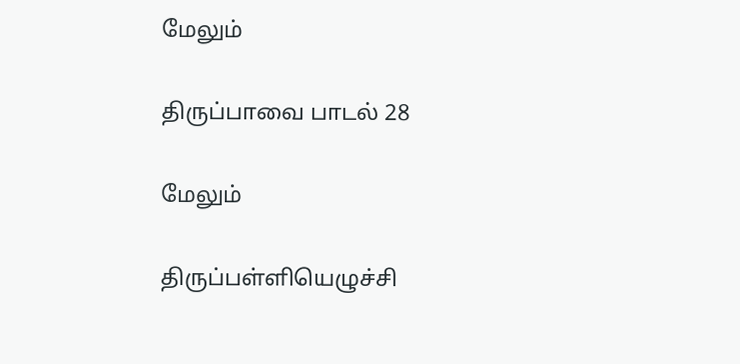மேலும்

திருப்பாவை பாடல் 28

மேலும்

திருப்பள்ளியெழுச்சி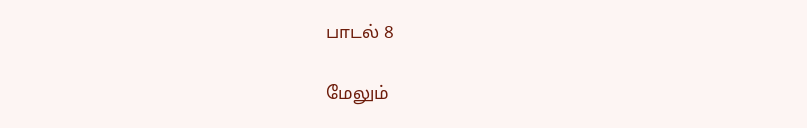பாடல் 8

மேலும்